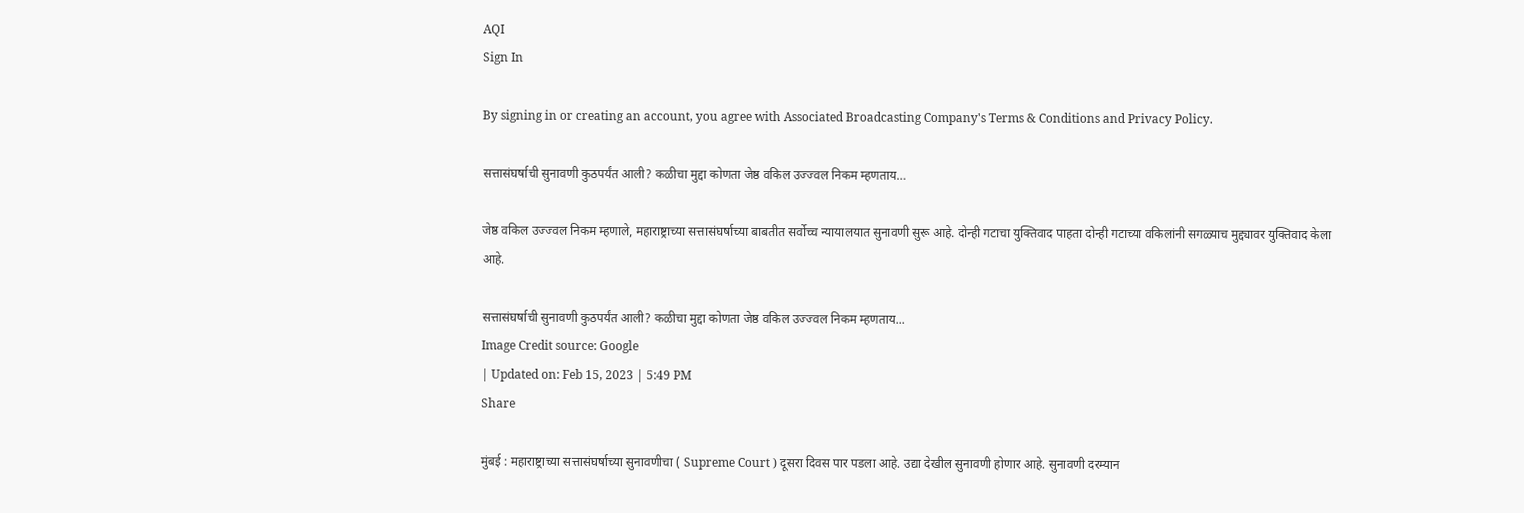AQI
Sign In

By signing in or creating an account, you agree with Associated Broadcasting Company's Terms & Conditions and Privacy Policy.

सत्तासंघर्षाची सुनावणी कुठपर्यंत आली? कळीचा मुद्दा कोणता जेष्ठ वकिल उज्ज्वल निकम म्हणताय…

जेष्ठ वकिल उज्ज्वल निकम म्हणाले, महाराष्ट्राच्या सत्तासंघर्षाच्या बाबतीत सर्वोच्च न्यायालयात सुनावणी सुरू आहे. दोन्ही गटाचा युक्तिवाद पाहता दोन्ही गटाच्या वकिलांनी सगळ्याच मुद्द्यावर युक्तिवाद केला आहे.

सत्तासंघर्षाची सुनावणी कुठपर्यंत आली? कळीचा मुद्दा कोणता जेष्ठ वकिल उज्ज्वल निकम म्हणताय...
Image Credit source: Google
| Updated on: Feb 15, 2023 | 5:49 PM
Share

मुंबई : महाराष्ट्राच्या सत्तासंघर्षाच्या सुनावणीचा ( Supreme Court ) दूसरा दिवस पार पडला आहे. उद्या देखील सुनावणी होणार आहे. सुनावणी दरम्यान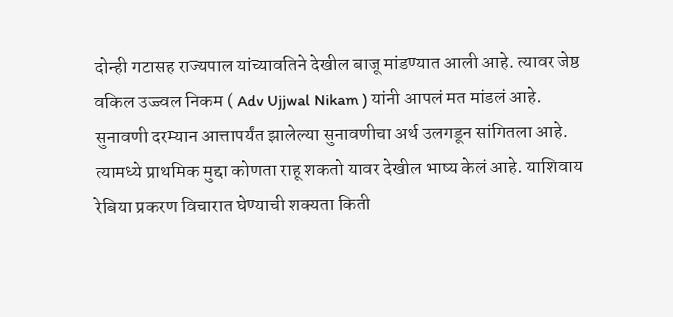दोन्ही गटासह राज्यपाल यांच्यावतिने देखील बाजू मांडण्यात आली आहे. त्यावर जेष्ठ वकिल उज्ज्वल निकम ( Adv Ujjwal Nikam ) यांनी आपलं मत मांडलं आहे. सुनावणी दरम्यान आत्तापर्यंत झालेल्या सुनावणीचा अर्थ उलगडून सांगितला आहे. त्यामध्ये प्राथमिक मुद्दा कोणता राहू शकतो यावर देखील भाष्य केलं आहे. याशिवाय रेबिया प्रकरण विचारात घेण्याची शक्यता किती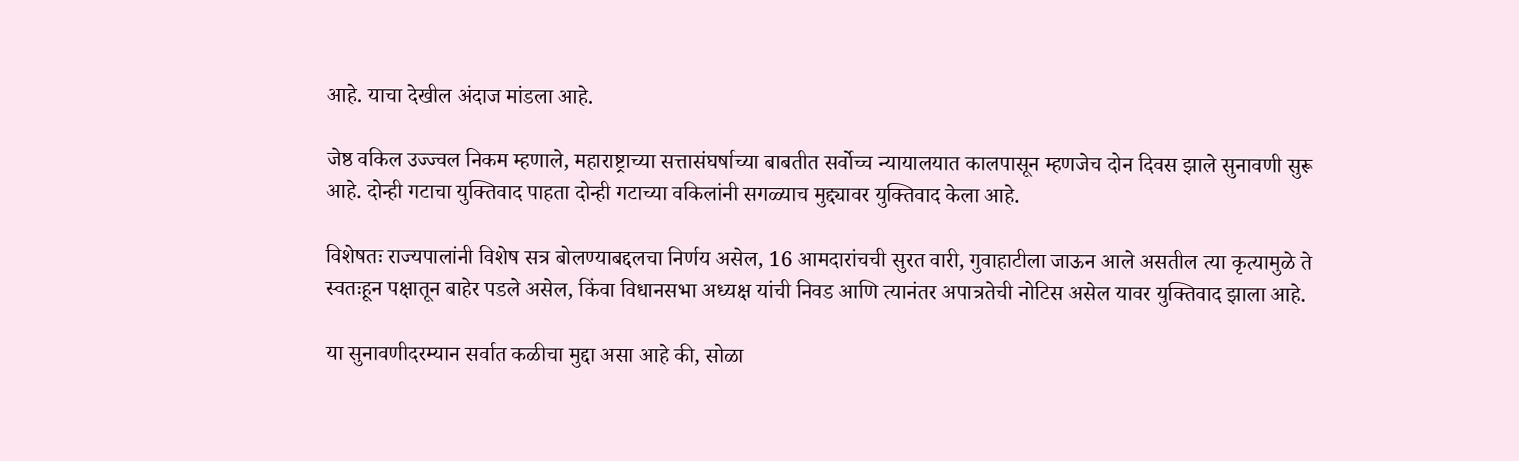आहे. याचा देखील अंदाज मांडला आहे.

जेष्ठ वकिल उज्ज्वल निकम म्हणाले, महाराष्ट्राच्या सत्तासंघर्षाच्या बाबतीत सर्वोच्च न्यायालयात कालपासून म्हणजेच दोन दिवस झाले सुनावणी सुरू आहे. दोन्ही गटाचा युक्तिवाद पाहता दोन्ही गटाच्या वकिलांनी सगळ्याच मुद्द्यावर युक्तिवाद केला आहे.

विशेषतः राज्यपालांनी विशेष सत्र बोलण्याबद्दलचा निर्णय असेल, 16 आमदारांचची सुरत वारी, गुवाहाटीला जाऊन आले असतील त्या कृत्यामुळे ते स्वतःहून पक्षातून बाहेर पडले असेल, किंवा विधानसभा अध्यक्ष यांची निवड आणि त्यानंतर अपात्रतेची नोटिस असेल यावर युक्तिवाद झाला आहे.

या सुनावणीदरम्यान सर्वात कळीचा मुद्दा असा आहे की, सोळा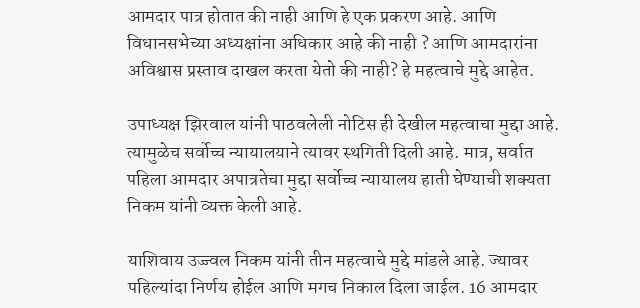आमदार पात्र होतात की नाही आणि हे एक प्रकरण आहे. आणि विधानसभेच्या अध्यक्षांना अधिकार आहे की नाही ? आणि आमदारांना अविश्वास प्रस्ताव दाखल करता येतो की नाही? हे महत्वाचे मुद्दे आहेत.

उपाध्यक्ष झिरवाल यांनी पाठवलेली नोटिस ही देखील महत्वाचा मुद्दा आहे. त्यामुळेच सर्वोच्च न्यायालयाने त्यावर स्थगिती दिली आहे. मात्र, सर्वात पहिला आमदार अपात्रतेचा मुद्दा सर्वोच्च न्यायालय हाती घेण्याची शक्यता निकम यांनी व्यक्त केली आहे.

याशिवाय उज्ज्वल निकम यांनी तीन महत्वाचे मुद्दे मांडले आहे. ज्यावर पहिल्यांदा निर्णय होईल आणि मगच निकाल दिला जाईल. 16 आमदार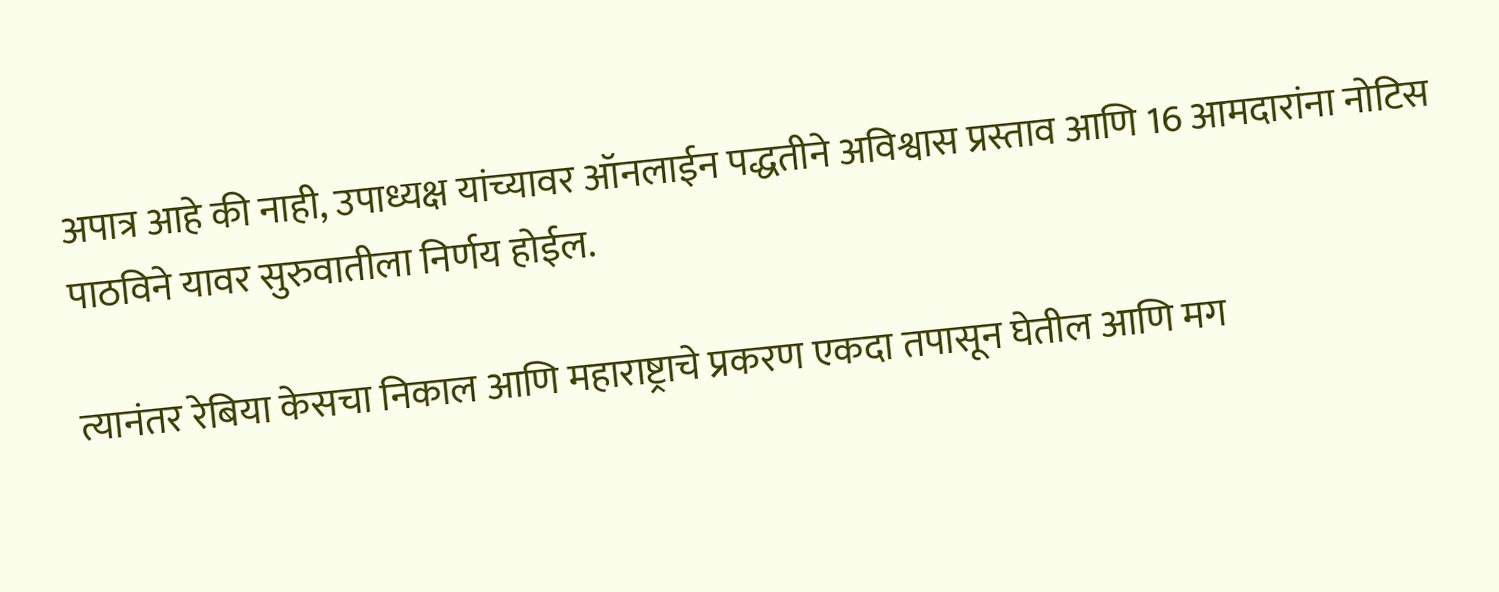अपात्र आहे की नाही, उपाध्यक्ष यांच्यावर ऑनलाईन पद्धतीने अविश्वास प्रस्ताव आणि 16 आमदारांना नोटिस पाठविने यावर सुरुवातीला निर्णय होईल.

त्यानंतर रेबिया केसचा निकाल आणि महाराष्ट्राचे प्रकरण एकदा तपासून घेतील आणि मग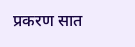प्रकरण सात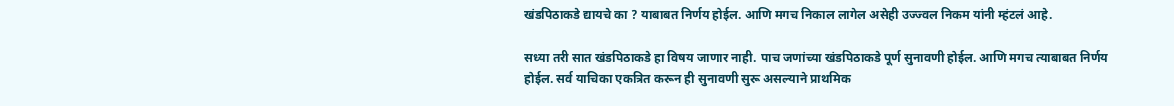खंडपिठाकडे द्यायचे का ? याबाबत निर्णय होईल. आणि मगच निकाल लागेल असेही उज्ज्वल निकम यांनी म्हंटलं आहे.

सध्या तरी सात खंडपिठाकडे हा विषय जाणार नाही. पाच जणांच्या खंडपिठाकडे पूर्ण सुनावणी होईल. आणि मगच त्याबाबत निर्णय होईल. सर्व याचिका एकत्रित करून ही सुनावणी सुरू असल्याने प्राथमिक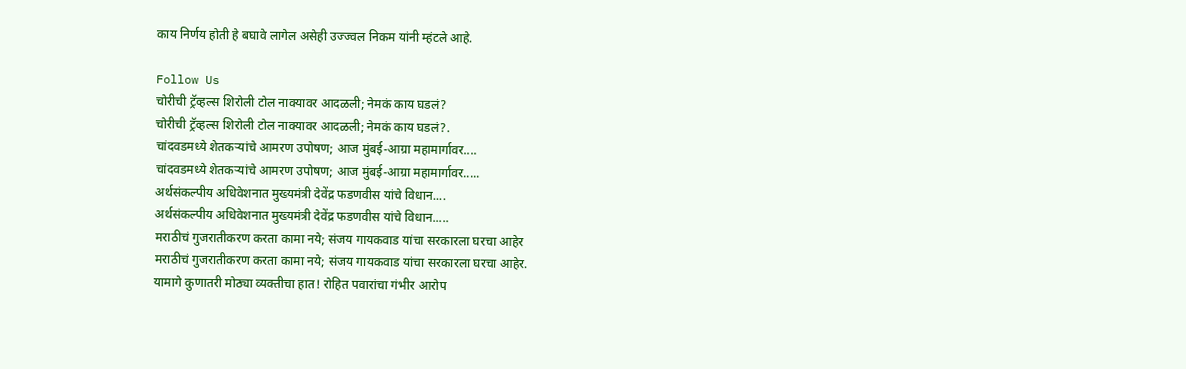काय निर्णय होती हे बघावे लागेल असेही उज्ज्वल निकम यांनी म्हंटले आहे.

Follow Us
चोरीची ट्रॅव्हल्स शिरोली टोल नाक्यावर आदळली; नेमकं काय घडलं?
चोरीची ट्रॅव्हल्स शिरोली टोल नाक्यावर आदळली; नेमकं काय घडलं?.
चांदवडमध्ये शेतकऱ्यांचे आमरण उपोषण; आज मुंबई-आग्रा महामार्गावर....
चांदवडमध्ये शेतकऱ्यांचे आमरण उपोषण; आज मुंबई-आग्रा महामार्गावर.....
अर्थसंकल्पीय अधिवेशनात मुख्यमंत्री देवेंद्र फडणवीस यांचे विधान....
अर्थसंकल्पीय अधिवेशनात मुख्यमंत्री देवेंद्र फडणवीस यांचे विधान.....
मराठीचं गुजरातीकरण करता कामा नये; संजय गायकवाड यांचा सरकारला घरचा आहेर
मराठीचं गुजरातीकरण करता कामा नये; संजय गायकवाड यांचा सरकारला घरचा आहेर.
यामागे कुणातरी मोठ्या व्यक्तीचा हात! रोहित पवारांचा गंभीर आरोप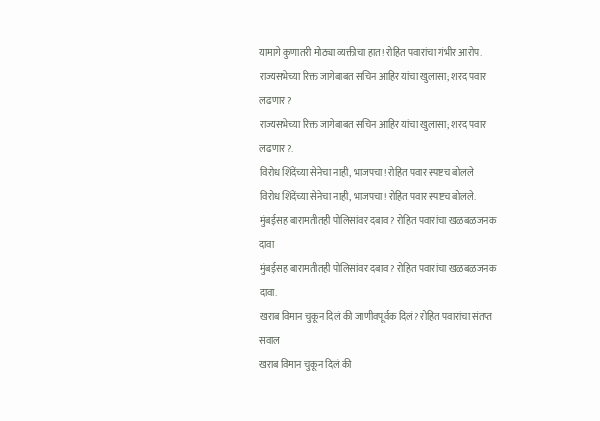यामागे कुणातरी मोठ्या व्यक्तीचा हात! रोहित पवारांचा गंभीर आरोप.
राज्यसभेच्या रिक्त जागेबाबत सचिन आहिर यांचा खुलासा; शरद पवार लढणार?
राज्यसभेच्या रिक्त जागेबाबत सचिन आहिर यांचा खुलासा; शरद पवार लढणार?.
विरोध शिंदेंच्या सेनेचा नाही, भाजपचा! रोहित पवार स्पष्टच बोलले
विरोध शिंदेंच्या सेनेचा नाही, भाजपचा! रोहित पवार स्पष्टच बोलले.
मुंबईसह बारामतीतही पोलिसांवर दबाव? रोहित पवारांचा खळबळजनक दावा
मुंबईसह बारामतीतही पोलिसांवर दबाव? रोहित पवारांचा खळबळजनक दावा.
खराब विमान चुकून दिलं की जाणीवपूर्वक दिलं? रोहित पवारांचा संतप्त सवाल
खराब विमान चुकून दिलं की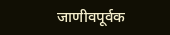जाणीवपूर्वक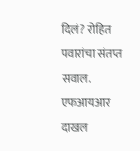दिलं? रोहित पवारांचा संतप्त सवाल.
एफआयआर दाखल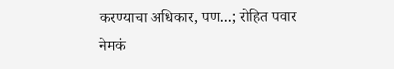करण्याचा अधिकार, पण...; रोहित पवार नेमकं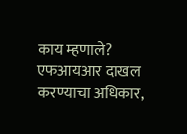काय म्हणाले?
एफआयआर दाखल करण्याचा अधिकार,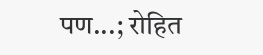पण...; रोहित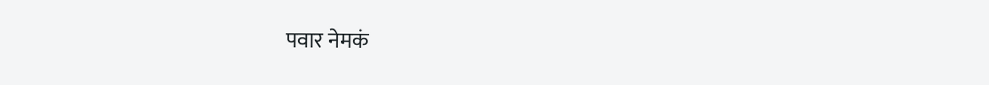पवार नेमकं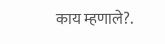काय म्हणाले?.